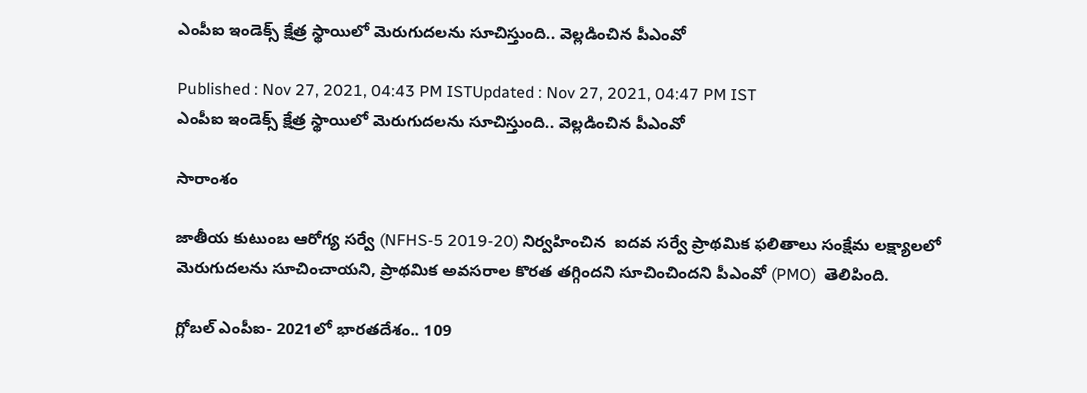ఎంపీఐ ఇండెక్స్ క్షేత్ర స్థాయిలో మెరుగుదలను సూచిస్తుంది.. వెల్లడించిన పీఎంవో

Published : Nov 27, 2021, 04:43 PM ISTUpdated : Nov 27, 2021, 04:47 PM IST
ఎంపీఐ ఇండెక్స్ క్షేత్ర స్థాయిలో మెరుగుదలను సూచిస్తుంది.. వెల్లడించిన పీఎంవో

సారాంశం

జాతీయ కుటుంబ ఆరోగ్య సర్వే (NFHS-5 2019-20) నిర్వహించిన  ఐదవ సర్వే ప్రాథమిక ఫలితాలు సంక్షేమ లక్ష్యాలలో మెరుగుదలను సూచించాయని, ప్రాథమిక అవసరాల కొరత తగ్గిందని సూచించిందని పీఎంవో (PMO)  తెలిపింది.

గ్లోబల్ ఎంపీఐ- 2021లో భారతదేశం.. 109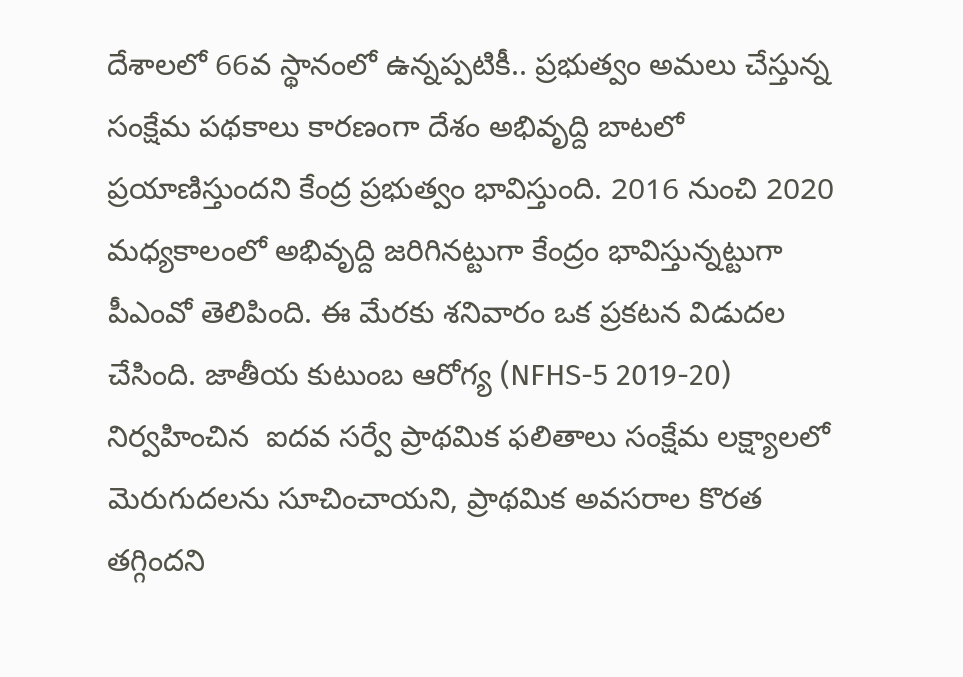దేశాలలో 66వ స్థానంలో ఉన్నప్పటికీ.. ప్రభుత్వం అమలు చేస్తున్న సంక్షేమ పథకాలు కారణంగా దేశం అభివృద్ది బాటలో ప్రయాణిస్తుందని కేంద్ర ప్రభుత్వం భావిస్తుంది. 2016 నుంచి 2020 మధ్యకాలంలో అభివృద్ది జరిగినట్టుగా కేంద్రం భావిస్తున్నట్టుగా పీఎంవో తెలిపింది. ఈ మేరకు శనివారం ఒక ప్రకటన విడుదల చేసింది. జాతీయ కుటుంబ ఆరోగ్య (NFHS-5 2019-20) నిర్వహించిన  ఐదవ సర్వే ప్రాథమిక ఫలితాలు సంక్షేమ లక్ష్యాలలో మెరుగుదలను సూచించాయని, ప్రాథమిక అవసరాల కొరత తగ్గిందని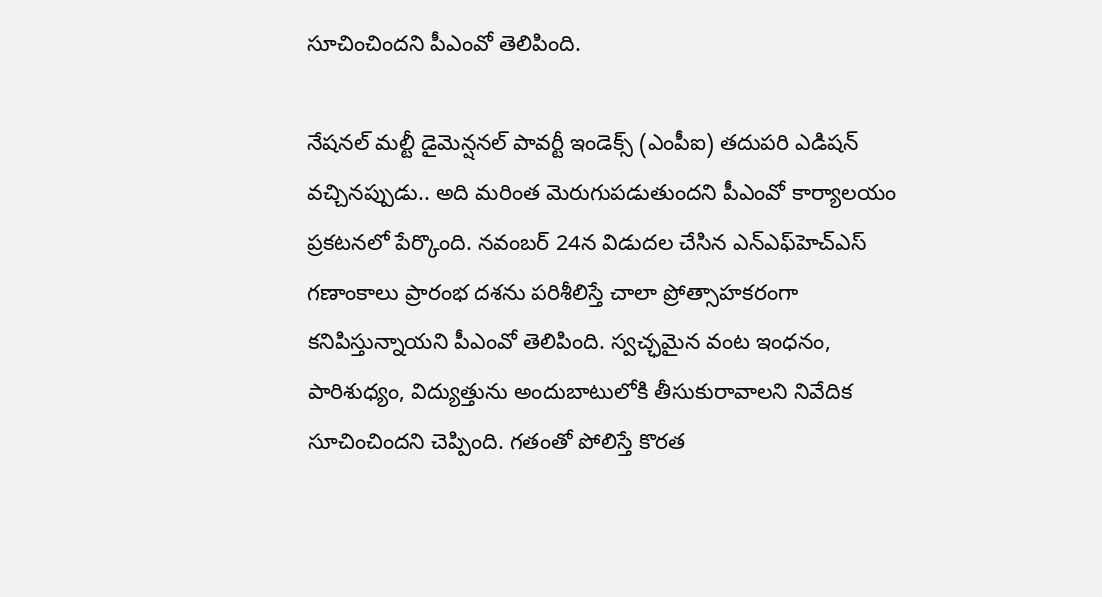సూచించిందని పీఎంవో తెలిపింది.

నేషనల్ మల్టీ డైమెన్షనల్ పావర్టీ ఇండెక్స్ (ఎంపీఐ) తదుపరి ఎడిషన్ వచ్చినప్పుడు.. అది మరింత మెరుగుపడుతుందని పీఎంవో కార్యాలయం ప్రకటనలో పేర్కొంది. నవంబర్ 24న విడుదల చేసిన ఎన్‌ఎఫ్‌హెచ్‌ఎస్ గణాంకాలు ప్రారంభ దశను పరిశీలిస్తే చాలా ప్రోత్సాహకరంగా కనిపిస్తున్నాయని పీఎంవో తెలిపింది. స్వచ్ఛమైన వంట ఇంధనం, పారిశుధ్యం, విద్యుత్తును అందుబాటులోకి తీసుకురావాలని నివేదిక సూచించిందని చెప్పింది. గతంతో పోలిస్తే కొరత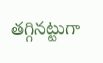తగ్గినట్టుగా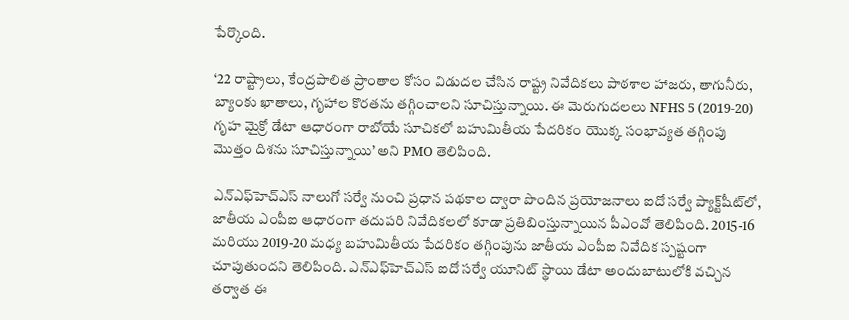పేర్కొంది.

‘22 రాష్ట్రాలు, కేంద్రపాలిత ప్రాంతాల కోసం విడుదల చేసిన రాష్ట్ర నివేదికలు పాఠశాల హాజరు, తాగునీరు, బ్యాంకు ఖాతాలు, గృహాల కొరతను తగ్గించాలని సూచిస్తున్నాయి. ఈ మెరుగుదలలు NFHS 5 (2019-20) గృహ మైక్రో డేటా ఆధారంగా రాబోయే సూచికలో బహుమితీయ పేదరికం యొక్క సంభావ్యత తగ్గింపు  మొత్తం దిశను సూచిస్తున్నాయి’ అని PMO తెలిపింది.

ఎన్‌ఎఫ్‌హెచ్‌ఎస్ నాలుగో సర్వే నుంచి ప్రధాన పథకాల ద్వారా పొందిన ప్రయోజనాలు ఐదో సర్వే ప్యాక్ట్‌షీట్‌లో, జాతీయ ఎంపీఐ ఆధారంగా తదుపరి నివేదికలలో కూడా ప్రతిబింస్తున్నాయిన పీఎంవో తెలిపింది. 2015-16 మరియు 2019-20 మధ్య బహుమితీయ పేదరికం తగ్గింపును జాతీయ ఎంపీఐ నివేదిక స్పష్టంగా చూపుతుందని తెలిపింది. ఎన్‌ఎఫ్‌హెచ్‌ఎస్ ఐదో సర్వే యూనిట్ స్థాయి డేటా అందుబాటులోకి వచ్చిన తర్వాత ఈ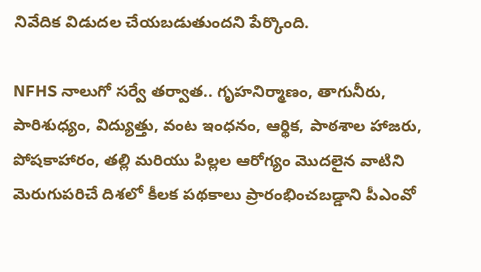నివేదిక విడుదల చేయబడుతుందని పేర్కొంది.

NFHS నాలుగో సర్వే తర్వాత.. గృహనిర్మాణం, తాగునీరు, పారిశుధ్యం, విద్యుత్తు, వంట ఇంధనం, ఆర్థిక, పాఠశాల హాజరు, పోషకాహారం, తల్లి మరియు పిల్లల ఆరోగ్యం మొదలైన వాటిని మెరుగుపరిచే దిశలో కీలక పథకాలు ప్రారంభించబడ్డాని పీఎంవో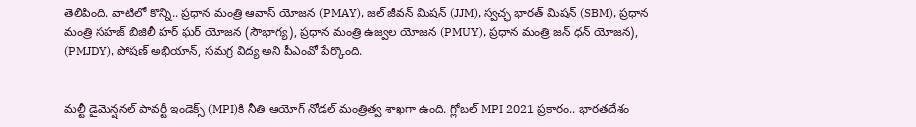తెలిపింది. వాటిలో కొన్ని.. ప్రధాన మంత్రి ఆవాస్ యోజన (PMAY), జల్ జీవన్ మిషన్ (JJM), స్వచ్ఛ భారత్ మిషన్ (SBM), ప్రధాన మంత్రి సహజ్ బిజిలీ హర్ ఘర్ యోజన (సౌభాగ్య), ప్రధాన మంత్రి ఉజ్వల యోజన (PMUY), ప్రధాన మంత్రి జన్ ధన్ యోజన), (PMJDY), పోషణ్ అభియాన్, సమగ్ర విద్య అని పీఎంవో పేర్కొంది.


మల్టీ డైమెన్షనల్ పావర్టీ ఇండెక్స్ (MPI)కి నీతి ఆయోగ్ నోడల్ మంత్రిత్వ శాఖగా ఉంది. గ్లోబల్ MPI 2021 ప్రకారం.. భారతదేశం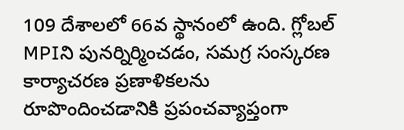109 దేశాలలో 66వ స్థానంలో ఉంది. గ్లోబల్ MPIని పునర్నిర్మించడం, సమగ్ర సంస్కరణ కార్యాచరణ ప్రణాళికలను రూపొందించడానికి ప్రపంచవ్యాప్తంగా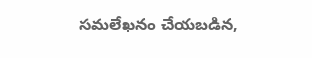సమలేఖనం చేయబడిన,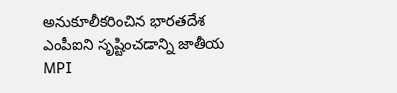అనుకూలీకరించిన భారతదేశ ఎంపీఐని సృష్టించడాన్ని జాతీయ MPI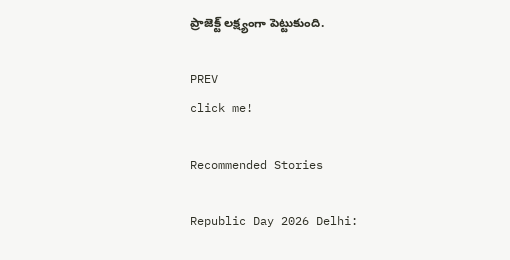ప్రాజెక్ట్ లక్ష్యంగా పెట్టుకుంది.

PREV
click me!

Recommended Stories

Republic Day 2026 Delhi: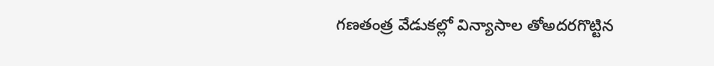గణతంత్ర వేడుకల్లో విన్యాసాల తోఅదరగొట్టిన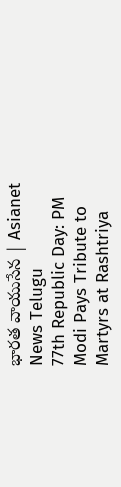భారత వాయుసేన | Asianet News Telugu
77th Republic Day: PM Modi Pays Tribute to Martyrs at Rashtriya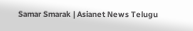Samar Smarak | Asianet News Telugu